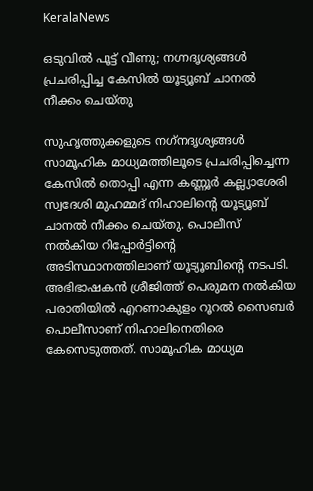KeralaNews

ഒടുവില്‍ പൂട്ട് വീണു; നഗ്നദൃശ്യങ്ങള്‍ പ്രചരിപ്പിച്ച കേസില്‍ യൂട്യൂബ് ചാനല്‍ നീക്കം ചെയ്തു

സുഹൃത്തുക്കളുടെ നഗ്‌നദൃശ്യങ്ങള്‍ സാമൂഹിക മാധ്യമത്തിലൂടെ പ്രചരിപ്പിച്ചെന്ന കേസില്‍ തൊപ്പി എന്ന കണ്ണൂര്‍ കല്ല്യാശേരി സ്വദേശി മുഹമ്മദ് നിഹാലിന്റെ യൂട്യൂബ് ചാനല്‍ നീക്കം ചെയ്തു. പൊലീസ് നല്‍കിയ റിപ്പോര്‍ട്ടിന്റെ അടിസ്ഥാനത്തിലാണ് യൂട്യൂബിന്റെ നടപടി. അഭിഭാഷകന്‍ ശ്രീജിത്ത് പെരുമന നല്‍കിയ പരാതിയില്‍ എറണാകുളം റൂറല്‍ സൈബര്‍ പൊലീസാണ് നിഹാലിനെതിരെ കേസെടുത്തത്. സാമൂഹിക മാധ്യമ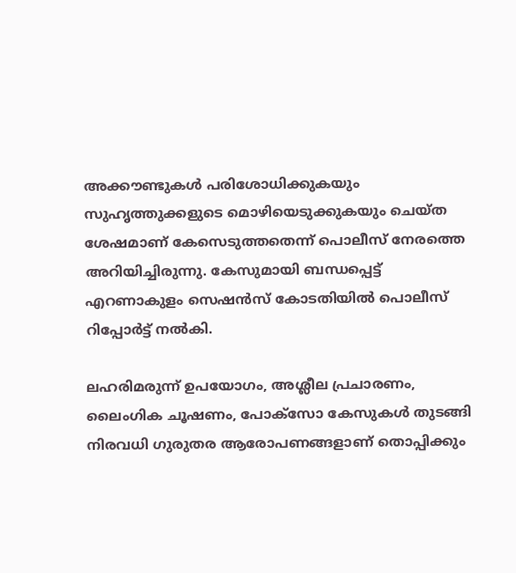അക്കൗണ്ടുകള്‍ പരിശോധിക്കുകയും സുഹൃത്തുക്കളുടെ മൊഴിയെടുക്കുകയും ചെയ്ത ശേഷമാണ് കേസെടുത്തതെന്ന് പൊലീസ് നേരത്തെ അറിയിച്ചിരുന്നു. കേസുമായി ബന്ധപ്പെട്ട് എറണാകുളം സെഷന്‍സ് കോടതിയില്‍ പൊലീസ് റിപ്പോര്‍ട്ട് നല്‍കി.

ലഹരിമരുന്ന് ഉപയോഗം, അശ്ലീല പ്രചാരണം, ലൈംഗിക ചൂഷണം, പോക്‌സോ കേസുകള്‍ തുടങ്ങി നിരവധി ഗുരുതര ആരോപണങ്ങളാണ് തൊപ്പിക്കും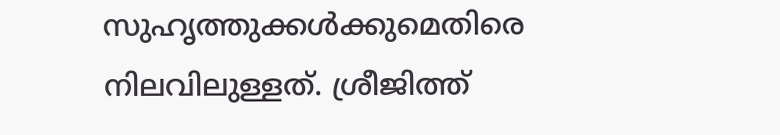സുഹൃത്തുക്കള്‍ക്കുമെതിരെ നിലവിലുള്ളത്. ശ്രീജിത്ത്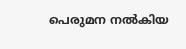പെരുമന നല്‍കിയ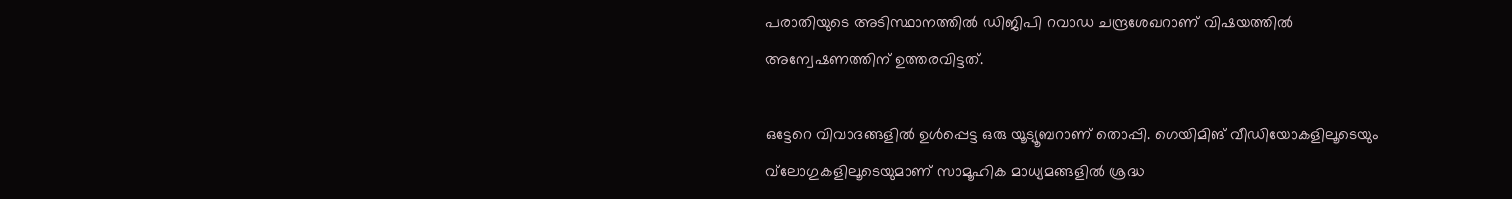പരാതിയുടെ അടിസ്ഥാനത്തില്‍ ഡിജിപി റവാഡ ചന്ദ്രശേഖറാണ് വിഷയത്തില്‍ അന്വേഷണത്തിന് ഉത്തരവിട്ടത്.

ഒട്ടേറെ വിവാദങ്ങളില്‍ ഉള്‍പ്പെട്ട ഒരു യൂട്യൂബറാണ് തൊപ്പി. ഗെയിമിങ് വീഡിയോകളിലൂടെയും വ്‌ലോഗുകളിലൂടെയുമാണ് സാമൂഹിക മാധ്യമങ്ങളില്‍ ശ്രദ്ധ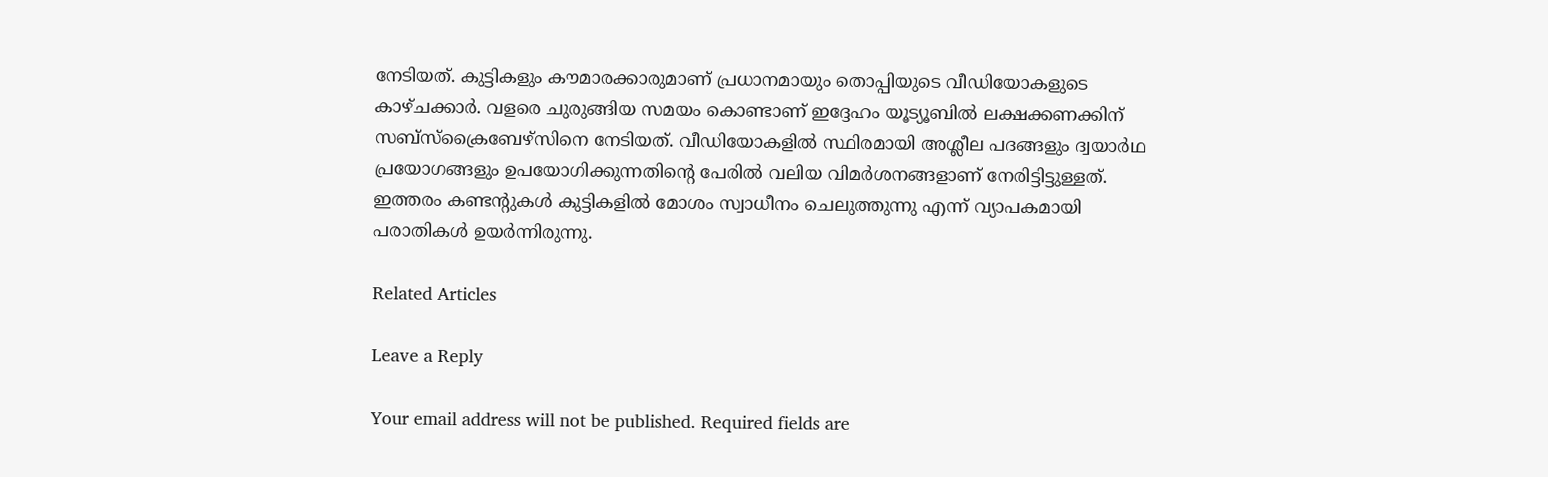നേടിയത്. കുട്ടികളും കൗമാരക്കാരുമാണ് പ്രധാനമായും തൊപ്പിയുടെ വീഡിയോകളുടെ കാഴ്ചക്കാര്‍. വളരെ ചുരുങ്ങിയ സമയം കൊണ്ടാണ് ഇദ്ദേഹം യൂട്യൂബില്‍ ലക്ഷക്കണക്കിന് സബ്‌സ്‌ക്രൈബേഴ്‌സിനെ നേടിയത്. വീഡിയോകളില്‍ സ്ഥിരമായി അശ്ലീല പദങ്ങളും ദ്വയാര്‍ഥ പ്രയോഗങ്ങളും ഉപയോഗിക്കുന്നതിന്റെ പേരില്‍ വലിയ വിമര്‍ശനങ്ങളാണ് നേരിട്ടിട്ടുള്ളത്. ഇത്തരം കണ്ടന്റുകള്‍ കുട്ടികളില്‍ മോശം സ്വാധീനം ചെലുത്തുന്നു എന്ന് വ്യാപകമായി പരാതികള്‍ ഉയര്‍ന്നിരുന്നു.

Related Articles

Leave a Reply

Your email address will not be published. Required fields are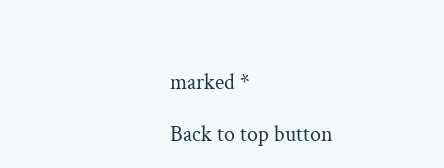marked *

Back to top button